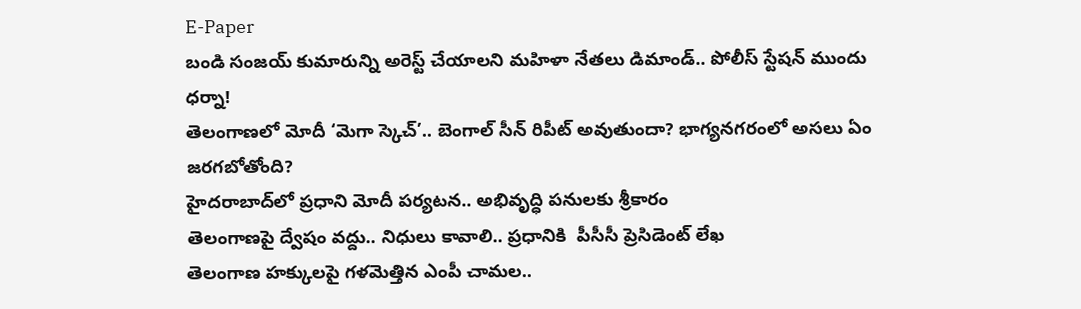E-Paper
బండి సంజయ్ కుమారున్ని అరెస్ట్ చేయాలని మహిళా నేతలు డిమాండ్.. పోలీస్ స్టేషన్ ముందు ధర్నా!
తెలంగాణలో మోదీ ‘మెగా స్కెచ్’.. బెంగాల్ సీన్ రిపీట్ అవుతుందా? భాగ్యనగరంలో అసలు ఏం జరగబోతోంది?
హైదరాబాద్‌లో ప్రధాని మోదీ పర్యటన.. అభివృద్ధి పనులకు శ్రీకారం
తెలంగాణపై ద్వేషం వద్దు.. నిధులు కావాలి.. ప్రధానికి  పీసీసీ ప్రెసిడెంట్ లేఖ
తెలంగాణ హక్కులపై గళమెత్తిన ఎంపీ చామల..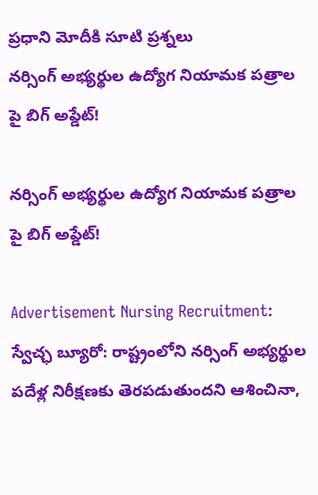ప్రధాని మోదీకి సూటి ప్రశ్నలు
నర్సింగ్ అభ్యర్థుల ఉద్యోగ నియామక పత్రాల పై బిగ్ అప్డేట్!

నర్సింగ్ అభ్యర్థుల ఉద్యోగ నియామక పత్రాల పై బిగ్ అప్డేట్!

Advertisement Nursing Recruitment: స్వేచ్ఛ బ్యూరో: రాష్ట్రంలోని నర్సింగ్ అభ్యర్థుల పదేళ్ల నిరీక్షణకు తెరపడుతుందని ఆశించినా,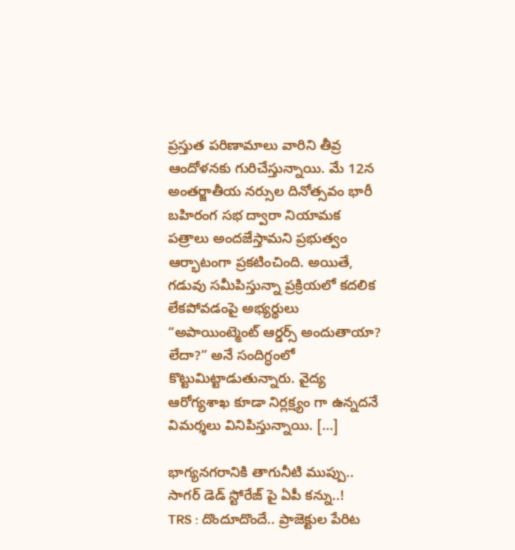ప్రస్తుత పరిణామాలు వారిని తీవ్ర ఆందోళనకు గురిచేస్తున్నాయి. మే 12న అంతర్జాతీయ నర్సుల దినోత్సవం భారీ బహిరంగ సభ ద్వారా నియామక పత్రాలు అందజేస్తామని ప్రభుత్వం ఆర్భాటంగా ప్రకటించింది. అయితే, గడువు సమీపిస్తున్నా ప్రక్రియలో కదలిక లేకపోవడంపై అభ్యర్థులు “అపాయింట్మెంట్ ఆర్డర్స్ అందుతాయా? లేదా?” అనే సందిగ్ధంలో కొట్టుమిట్టాడుతున్నారు. వైద్య ఆరోగ్యశాఖ కూడా నిర్లక్ష్యం గా ఉన్నదనే విమర్శలు వినిపిస్తున్నాయి. […]

భాగ్యనగరానికి తాగునీటి ముప్పు.. సాగర్ డెడ్ స్టోరేజ్ పై ఏపీ కన్ను..!
TRS : దొందూదొందే.. ప్రాజెక్టుల పేరిట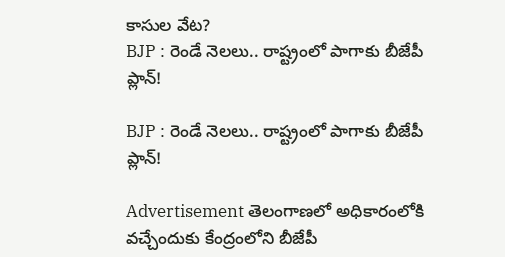కాసుల వేట?
BJP : రెండే నెలలు.. రాష్ట్రంలో పాగాకు బీజేపీ ప్లాన్!

BJP : రెండే నెలలు.. రాష్ట్రంలో పాగాకు బీజేపీ ప్లాన్!

Advertisement తెలంగాణలో అధికారంలోకి వచ్చేందుకు కేంద్రంలోని బీజేపీ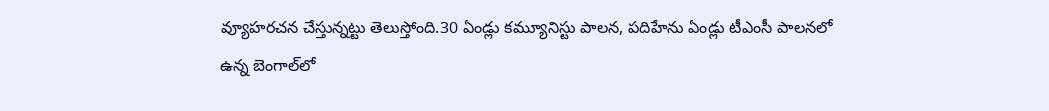వ్యూహరచన చేస్తున్నట్టు తెలుస్తోంది.30 ఏండ్లు కమ్యూనిస్టు పాలన, పదిహేను ఏండ్లు టీఎంసీ పాలనలో ఉన్న బెంగాల్‌లో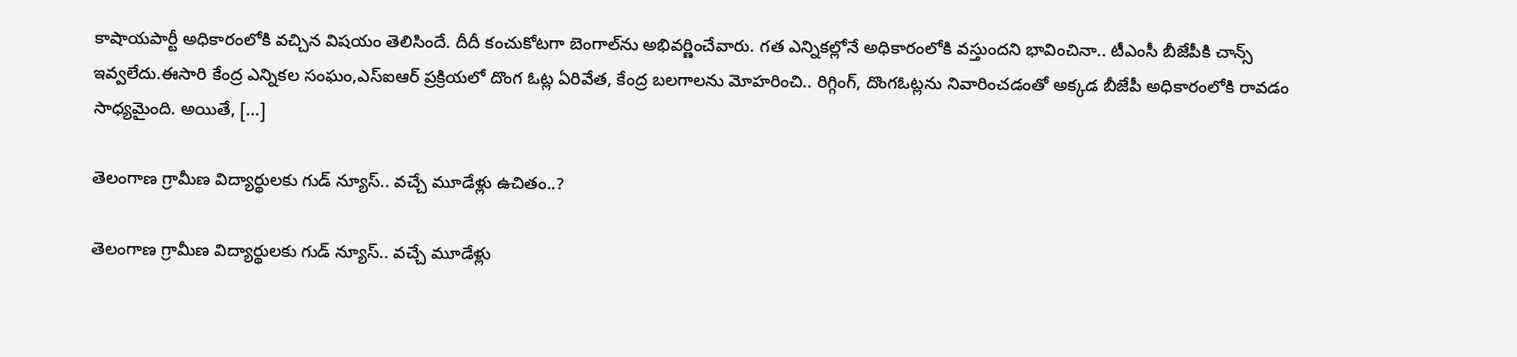కాషాయపార్టీ అధికారంలోకి వచ్చిన విషయం తెలిసిందే. దీదీ కంచుకోటగా బెంగాల్‌ను అభివర్ణించేవారు. గత ఎన్నికల్లోనే అధికారంలోకి వస్తుందని భావించినా.. టీఎంసీ బీజేపీకి చాన్స్ ఇవ్వలేదు.ఈసారి కేంద్ర ఎన్నికల సంఘం,ఎస్ఐఆర్ ప్రక్రియలో దొంగ ఓట్ల ఏరివేత, కేంద్ర బలగాలను మోహరించి.. రిగ్గింగ్, దొంగఓట్లను నివారించడంతో అక్కడ బీజేపీ అధికారంలోకి రావడం సాధ్యమైంది. అయితే, […]

తెలంగాణ గ్రామీణ విద్యార్థులకు గుడ్ న్యూస్.. వచ్చే మూడేళ్లు ఉచితం..?

తెలంగాణ గ్రామీణ విద్యార్థులకు గుడ్ న్యూస్.. వచ్చే మూడేళ్లు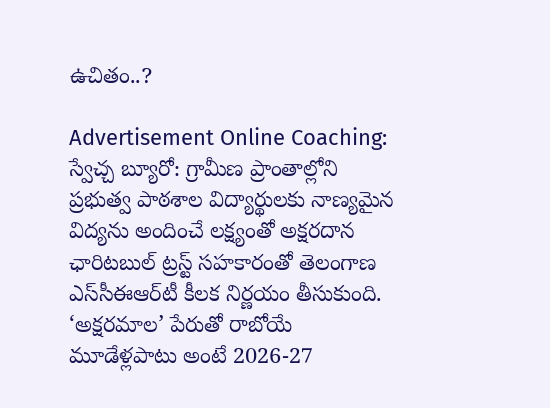ఉచితం..?

Advertisement Online Coaching: స్వేచ్చ బ్యూరో: గ్రామీణ ప్రాంతాల్లోని ప్రభుత్వ పాఠశాల విద్యార్థులకు నాణ్యమైన విద్యను అందించే లక్ష్యంతో అక్షరదాన ఛారిటబుల్ ట్రస్ట్ సహకారంతో తెలంగాణ ఎస్‌సీఈఆర్‌టీ కీలక నిర్ణయం తీసుకుంది. ‘అక్షరమాల’ పేరుతో రాబోయే మూడేళ్లపాటు అంటే 2026-27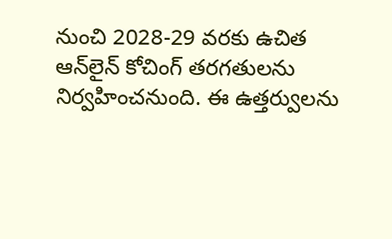నుంచి 2028-29 వరకు ఉచిత ఆన్‌లైన్ కోచింగ్ తరగతులను నిర్వహించనుంది. ఈ ఉత్తర్వులను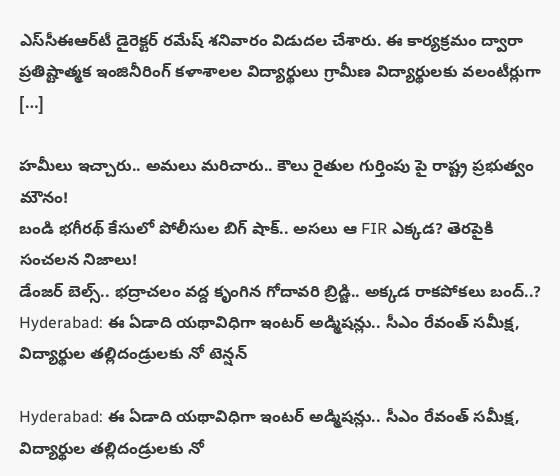ఎస్‌సీఈఆర్‌టీ డైరెక్టర్ రమేష్ శనివారం విడుదల చేశారు. ఈ కార్యక్రమం ద్వారా ప్రతిష్టాత్మక ఇంజినీరింగ్ కళాశాలల విద్యార్థులు గ్రామీణ విద్యార్థులకు వలంటీర్లుగా […]

హమీలు ఇచ్చారు.. అమలు మరిచారు.. కౌలు రైతుల గుర్తింపు పై రాష్ట్ర ప్రభుత్వం మౌనం!
బండి భగీరథ్ కేసులో పోలీసుల బిగ్ షాక్.. అసలు ఆ FIR ఎక్కడ? తెరపైకి సంచలన నిజాలు!
డేంజర్ బెల్స్.. భద్రాచలం వద్ద కృంగిన గోదావరి బ్రిడ్జి.. అక్కడ రాకపోకలు బంద్..?
Hyderabad: ఈ ఏడాది య‌థావిధిగా ఇంట‌ర్ అడ్మిష‌న్లు.. సీఎం రేవంత్ సమీక్ష, విద్యార్థుల తల్లిదండ్రులకు నో టెన్షన్

Hyderabad: ఈ ఏడాది య‌థావిధిగా ఇంట‌ర్ అడ్మిష‌న్లు.. సీఎం రేవంత్ సమీక్ష, విద్యార్థుల తల్లిదండ్రులకు నో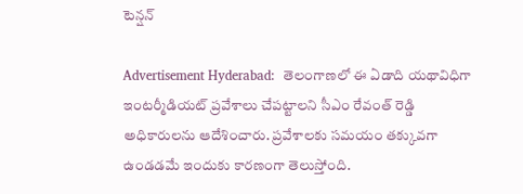టెన్షన్

Advertisement Hyderabad:  తెలంగాణలో ఈ ఏడాది య‌థావిధిగా ఇంట‌ర్మీడియ‌ట్ ప్ర‌వేశాలు చేప‌ట్టాల‌ని సీఎం రేవంత్ రెడ్డి అధికారుల‌ను ఆదేశించారు. ప్ర‌వేశాల‌కు స‌మ‌యం త‌క్కువ‌గా ఉండ‌డమే ఇందుకు కారణంగా తెలుస్తోంది.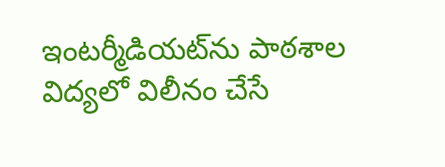ఇంట‌ర్మీడియ‌ట్‌ను పాఠ‌శాల విద్య‌లో విలీనం చేసే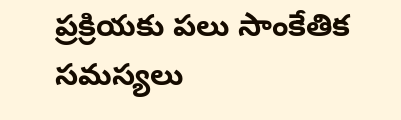ప్ర‌క్రియ‌కు ప‌లు సాంకేతిక స‌మ‌స్య‌లు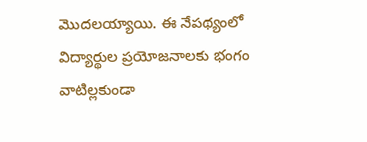మొదలయ్యాయి. ఈ నేపథ్యంలో విద్యార్థుల ప్ర‌యోజనాల‌కు భంగం వాటిల్ల‌కుండా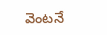వెంట‌నే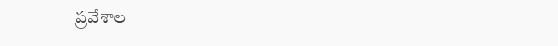ప్ర‌వేశాల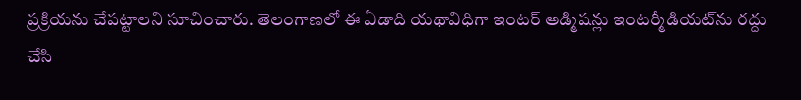ప్ర‌క్రియ‌ను చేప‌ట్టాల‌ని సూచించారు. తెలంగాణలో ఈ ఏడాది య‌థావిధిగా ఇంట‌ర్ అడ్మిష‌న్లు ఇంట‌ర్మీడియ‌ట్‌ను ర‌ద్దు చేసి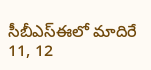సీబీఎస్ఈలో మాదిరే 11, 12